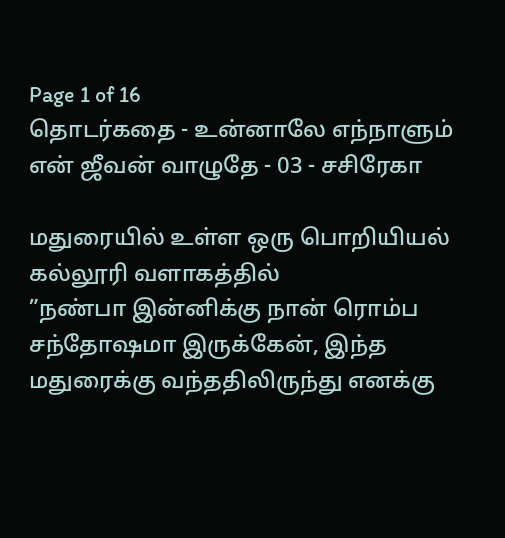Page 1 of 16
தொடர்கதை - உன்னாலே எந்நாளும் என் ஜீவன் வாழுதே - 03 - சசிரேகா

மதுரையில் உள்ள ஒரு பொறியியல் கல்லூரி வளாகத்தில்
”நண்பா இன்னிக்கு நான் ரொம்ப சந்தோஷமா இருக்கேன், இந்த மதுரைக்கு வந்ததிலிருந்து எனக்கு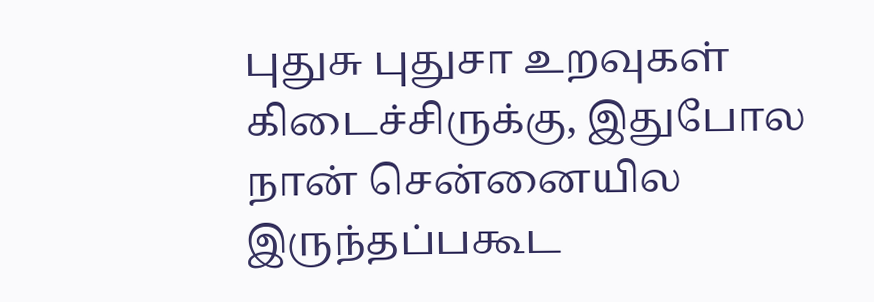புதுசு புதுசா உறவுகள் கிடைச்சிருக்கு, இதுபோல நான் சென்னையில இருந்தப்பகூட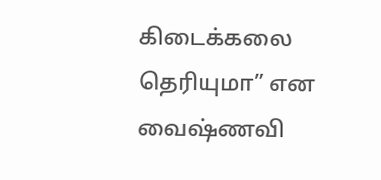கிடைக்கலை தெரியுமா” என வைஷ்ணவி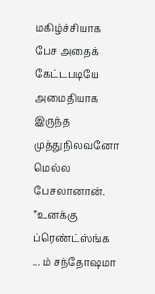மகிழ்ச்சியாக பேச அதைக் கேட்டபடியே அமைதியாக இருந்த முத்துநிலவனோ மெல்ல பேசலானான்.
”உனக்கு ப்ரெண்ட்ஸ்ங்க ... ம் சந்தோஷமா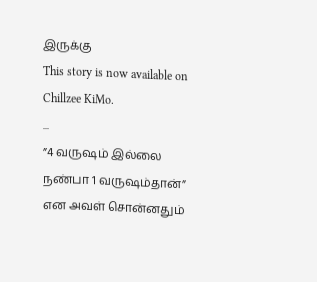இருக்கு
This story is now available on Chillzee KiMo.
...
”4 வருஷம் இல்லை நண்பா 1 வருஷம்தான்” என அவள் சொன்னதும்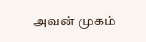அவன் முகம்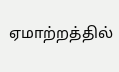ஏமாற்றத்தில்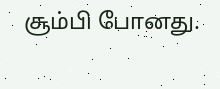சூம்பி போனது.